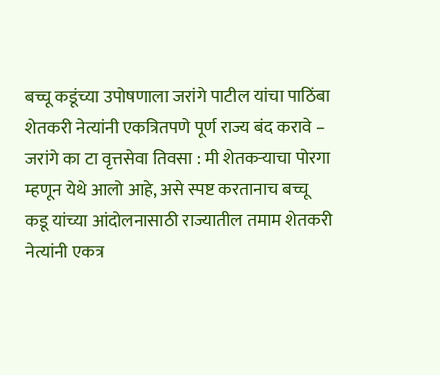बच्चू कडूंच्या उपोषणाला जरांगे पाटील यांचा पाठिंबा
शेतकरी नेत्यांनी एकत्रितपणे पूर्ण राज्य बंद करावे – जरांगे का टा वृत्तसेवा तिवसा : मी शेतकऱ्याचा पोरगा म्हणून येथे आलो आहे, असे स्पष्ट करतानाच बच्चू कडू यांच्या आंदोलनासाठी राज्यातील तमाम शेतकरी नेत्यांनी एकत्र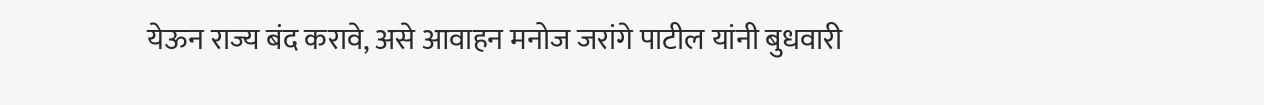येऊन राज्य बंद करावे, असे आवाहन मनोज जरांगे पाटील यांनी बुधवारी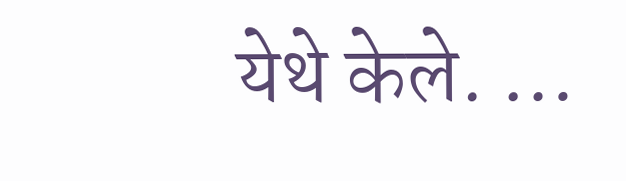येथे केले. …